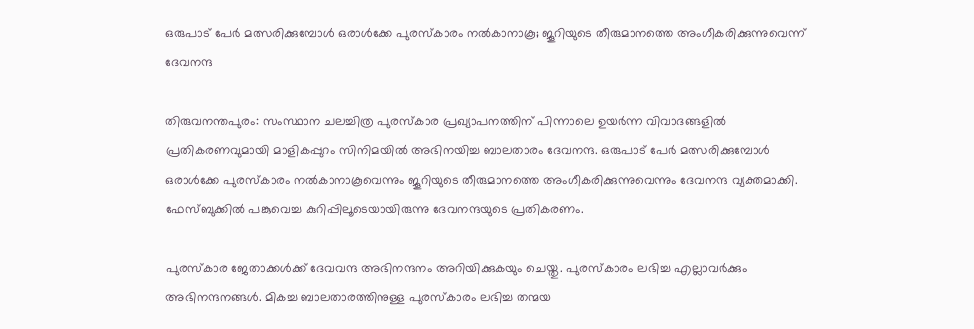ഒരുപാട് പേർ മത്സരിക്കുമ്പോൾ ഒരാൾക്കേ പുരസ്‌കാരം നൽകാനാകൂ; ജൂറിയുടെ തീരുമാനത്തെ അംഗീകരിക്കുന്നുവെന്ന് ദേവനന്ദ

തിരുവനന്തപുരം: സംസ്ഥാന ചലച്ചിത്ര പുരസ്‌കാര പ്രഖ്യാപനത്തിന് പിന്നാലെ ഉയർന്ന വിവാദങ്ങളിൽ പ്രതികരണവുമായി മാളികപ്പുറം സിനിമയിൽ അഭിനയിച്ച ബാലതാരം ദേവനന്ദ. ഒരുപാട് പേർ മത്സരിക്കുമ്പോൾ ഒരാൾക്കേ പുരസ്‌കാരം നൽകാനാകൂവെന്നും ജൂറിയുടെ തീരുമാനത്തെ അംഗീകരിക്കുന്നുവെന്നും ദേവനന്ദ വ്യക്തമാക്കി. ഫേസ്ബുക്കിൽ പങ്കുവെച്ച കുറിപ്പിലൂടെയായിരുന്നു ദേവനന്ദയുടെ പ്രതികരണം.

പുരസ്‌കാര ജേതാക്കൾക്ക് ദേവവന്ദ അഭിനന്ദനം അറിയിക്കുകയും ചെയ്തു. പുരസ്‌കാരം ലഭിച്ച എല്ലാവർക്കും അഭിനന്ദനങ്ങൾ. മികച്ച ബാലതാരത്തിനുള്ള പുരസ്‌കാരം ലഭിച്ച തന്മയ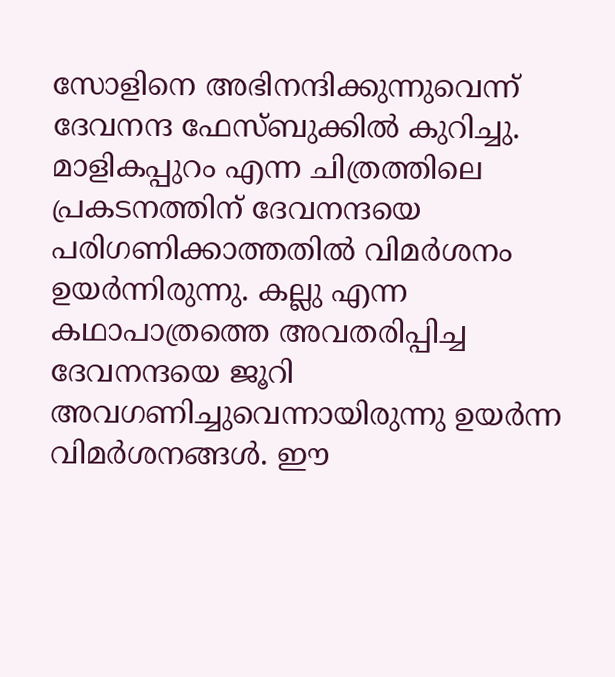സോളിനെ അഭിനന്ദിക്കുന്നുവെന്ന് ദേവനന്ദ ഫേസ്ബുക്കിൽ കുറിച്ചു. മാളികപ്പുറം എന്ന ചിത്രത്തിലെ പ്രകടനത്തിന് ദേവനന്ദയെ പരിഗണിക്കാത്തതിൽ വിമർശനം ഉയർന്നിരുന്നു. കല്ലു എന്ന കഥാപാത്രത്തെ അവതരിപ്പിച്ച ദേവനന്ദയെ ജൂറി അവഗണിച്ചുവെന്നായിരുന്നു ഉയർന്ന വിമർശനങ്ങൾ. ഈ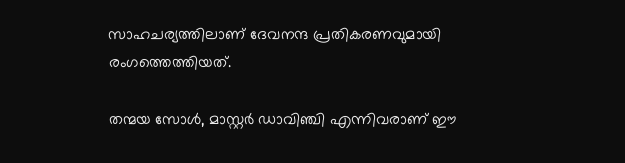സാഹചര്യത്തിലാണ് ദേവനന്ദ പ്രതികരണവുമായി രംഗത്തെത്തിയത്.

തന്മയ സോൾ, മാസ്റ്റർ ഡാവിഞ്ചി എന്നിവരാണ് ഈ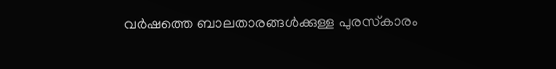വർഷത്തെ ബാലതാരങ്ങൾക്കുള്ള പുരസ്‌കാരം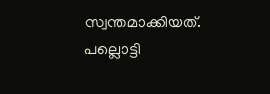സ്വന്തമാക്കിയത്. പല്ലൊട്ടി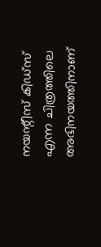നയന്റീസ് കിഡ്‌സ് എന്ന ചിത്രത്തിലെ അഭിനയത്തിനാണ്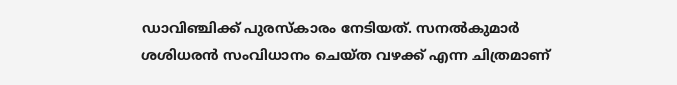ഡാവിഞ്ചിക്ക് പുരസ്‌കാരം നേടിയത്. സനൽകുമാർ ശശിധരൻ സംവിധാനം ചെയ്ത വഴക്ക് എന്ന ചിത്രമാണ്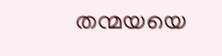തന്മയയെ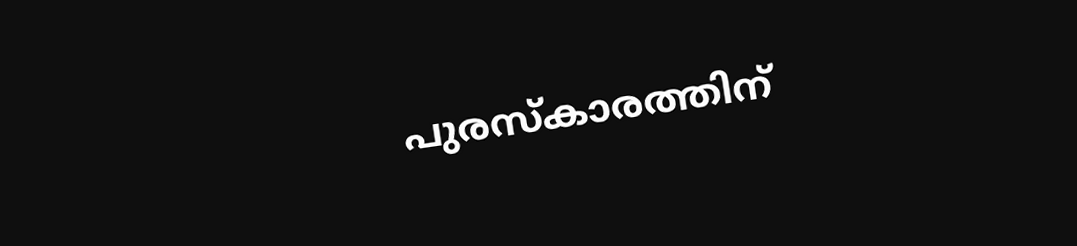പുരസ്‌കാരത്തിന്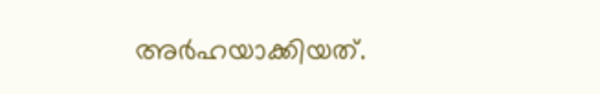അർഹയാക്കിയത്.